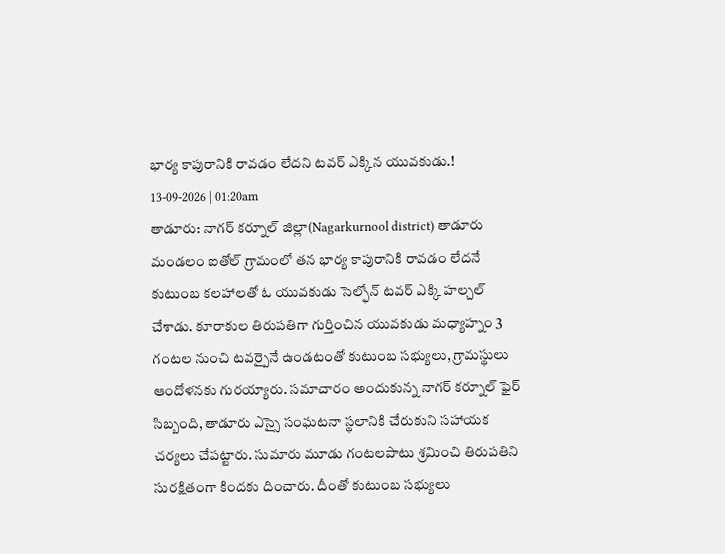భార్య కాపురానికి రావడం లేదని టవర్ ఎక్కిన యువకుడు.!
13-09-2026 | 01:20am
తాడూరు: నాగర్ కర్నూల్ జిల్లా(Nagarkurnool district) తాడూరు మండలం ఐతోల్ గ్రామంలో తన భార్య కాపురానికి రావడం లేదనే కుటుంబ కలహాలతో ఓ యువకుడు సెల్ఫోన్ టవర్ ఎక్కి హల్చల్ చేశాడు. కూరాకుల తిరుపతిగా గుర్తించిన యువకుడు మధ్యాహ్నం 3 గంటల నుంచి టవర్పైనే ఉండటంతో కుటుంబ సభ్యులు, గ్రామస్థులు ఆందోళనకు గురయ్యారు. సమాచారం అందుకున్న నాగర్ కర్నూల్ ఫైర్ సిబ్బంది, తాడూరు ఎస్సై సంఘటనా స్థలానికి చేరుకుని సహాయక చర్యలు చేపట్టారు. సుమారు మూడు గంటలపాటు శ్రమించి తిరుపతిని సురక్షితంగా కిందకు దించారు. దీంతో కుటుంబ సభ్యులు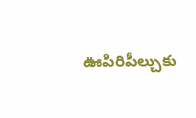ఊపిరిపీల్చుకు